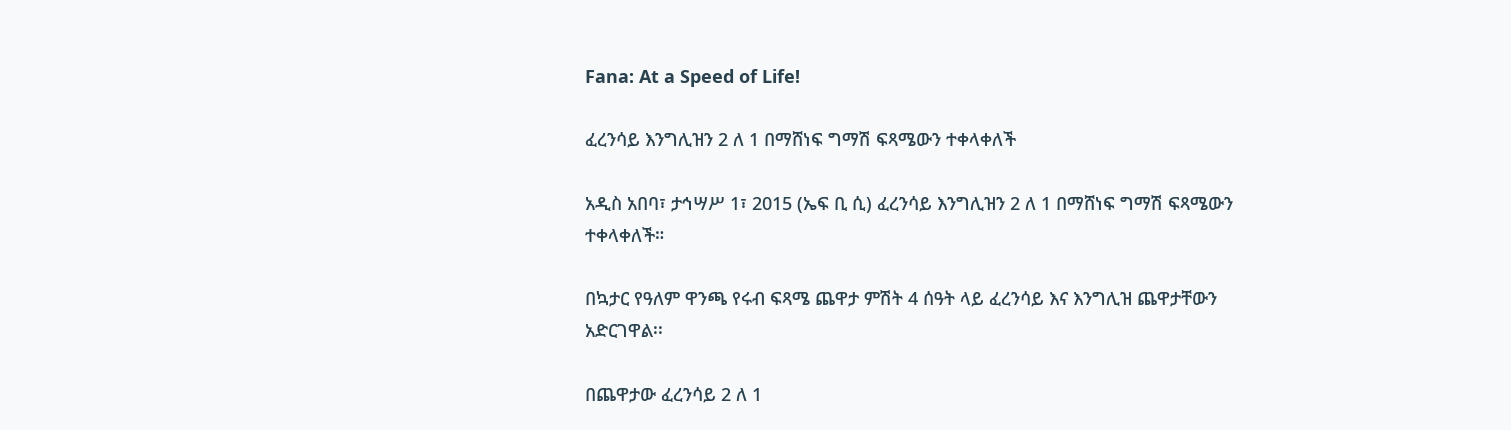Fana: At a Speed of Life!

ፈረንሳይ እንግሊዝን 2 ለ 1 በማሸነፍ ግማሽ ፍጻሜውን ተቀላቀለች

አዲስ አበባ፣ ታኅሣሥ 1፣ 2015 (ኤፍ ቢ ሲ) ፈረንሳይ እንግሊዝን 2 ለ 1 በማሸነፍ ግማሽ ፍጻሜውን ተቀላቀለች።

በኳታር የዓለም ዋንጫ የሩብ ፍጻሜ ጨዋታ ምሽት 4 ሰዓት ላይ ፈረንሳይ እና እንግሊዝ ጨዋታቸውን አድርገዋል፡፡

በጨዋታው ፈረንሳይ 2 ለ 1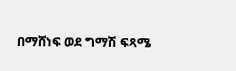በማሸነፍ ወደ ግማሽ ፍጻሜ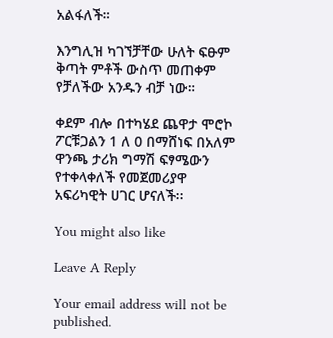አልፋለች።

እንግሊዝ ካገኘቻቸው ሁለት ፍፁም ቅጣት ምቶች ውስጥ መጠቀም የቻለችው አንዱን ብቻ ነው።

ቀደም ብሎ በተካሄደ ጨዋታ ሞሮኮ ፖርቹጋልን 1 ለ 0 በማሸነፍ በአለም ዋንጫ ታሪክ ግማሽ ፍፃሜውን የተቀላቀለች የመጀመሪያዋ አፍሪካዊት ሀገር ሆናለች፡፡

You might also like

Leave A Reply

Your email address will not be published.